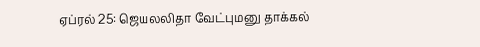ஏப்ரல் 25: ஜெயலலிதா வேட்புமனு தாக்கல்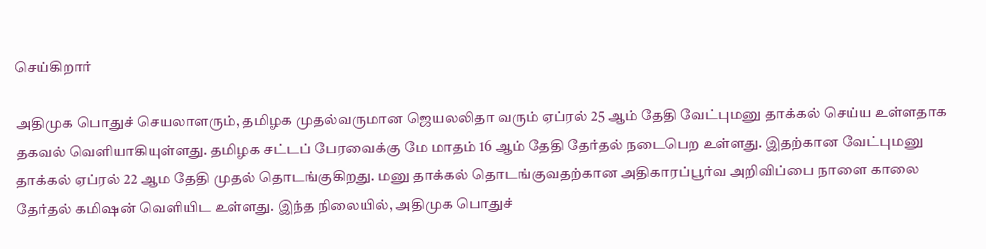செய்கிறார்

அதிமுக பொதுச் செயலாளரும், தமிழக முதல்வருமான ஜெயலலிதா வரும் ஏப்ரல் 25 ஆம் தேதி வேட்புமனு தாக்கல் செய்ய உள்ளதாக தகவல் வெளியாகியுள்ளது. தமிழக சட்டப் பேரவைக்கு மே மாதம் 16 ஆம் தேதி தேர்தல் நடைபெற உள்ளது. இதற்கான வேட்புமனு தாக்கல் ஏப்ரல் 22 ஆம தேதி முதல் தொடங்குகிறது. மனு தாக்கல் தொடங்குவதற்கான அதிகாரப்பூர்வ அறிவிப்பை நாளை காலை தேர்தல் கமிஷன் வெளியிட உள்ளது. இந்த நிலையில், அதிமுக பொதுச்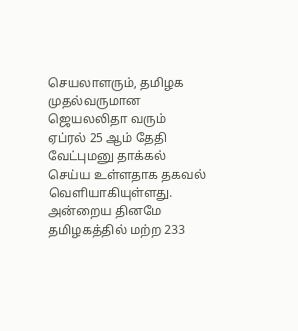செயலாளரும், தமிழக முதல்வருமான ஜெயலலிதா வரும் ஏப்ரல் 25 ஆம் தேதி வேட்புமனு தாக்கல் செய்ய உள்ளதாக தகவல் வெளியாகியுள்ளது. அன்றைய தினமே தமிழகத்தில் மற்ற 233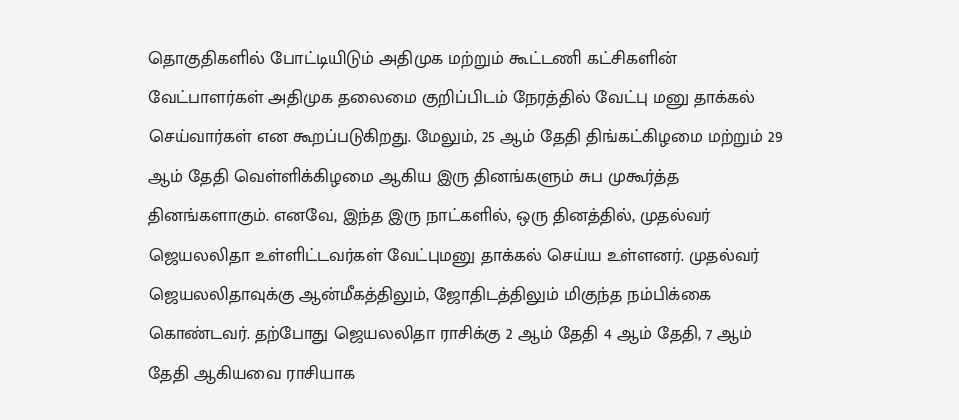தொகுதிகளில் போட்டியிடும் அதிமுக மற்றும் கூட்டணி கட்சிகளின் வேட்பாளர்கள் அதிமுக தலைமை குறிப்பிடம் நேரத்தில் வேட்பு மனு தாக்கல் செய்வார்கள் என கூறப்படுகிறது. மேலும், 25 ஆம் தேதி திங்கட்கிழமை மற்றும் 29 ஆம் தேதி வெள்ளிக்கிழமை ஆகிய இரு தினங்களும் சுப முகூர்த்த தினங்களாகும். எனவே, இந்த இரு நாட்களில், ஒரு தினத்தில், முதல்வர் ஜெயலலிதா உள்ளிட்டவர்கள் வேட்புமனு தாக்கல் செய்ய உள்ளனர். முதல்வர் ஜெயலலிதாவுக்கு ஆன்மீகத்திலும், ஜோதிடத்திலும் மிகுந்த நம்பிக்கை கொண்டவர். தற்போது ஜெயலலிதா ராசிக்கு 2 ஆம் தேதி 4 ஆம் தேதி, 7 ஆம் தேதி ஆகியவை ராசியாக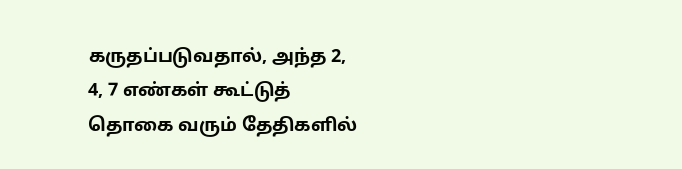கருதப்படுவதால், அந்த 2, 4, 7 எண்கள் கூட்டுத் தொகை வரும் தேதிகளில்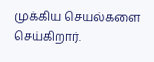முக்கிய செயல்களை செய்கிறார்.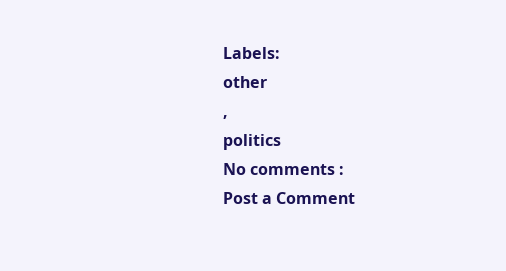Labels:
other
,
politics
No comments :
Post a Comment